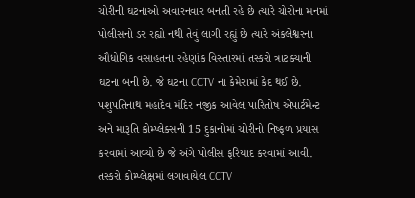ચોરીની ઘટનાઓ અવારનવાર બનતી રહે છે ત્યારે ચોરોના મનમાં પોલીસનો ડર રહ્યો નથી તેવું લાગી રહ્યું છે ત્યારે અંકલેશ્વરના ઔધોગિક વસાહતના રહેણાંક વિસ્તારમાં તસ્કરો ત્રાટક્યાની ઘટના બની છે. જે ઘટના CCTV ના કેમેરામાં કેદ થઈ છે. પશુપતિનાથ મહાદેવ મંદિર નજીક આવેલ પારિતોષ એપાર્ટમેન્ટ અને મારૂતિ કોમ્પ્લેક્સની 15 દુકાનોમાં ચોરીનો નિષ્ફળ પ્રયાસ કરવામાં આવ્યો છે જે અંગે પોલીસ ફરિયાદ કરવામાં આવી.
તસ્કરો કોમ્પ્લેક્ષમાં લગાવાયેલ CCTV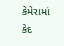કેમેરામાં કેદ